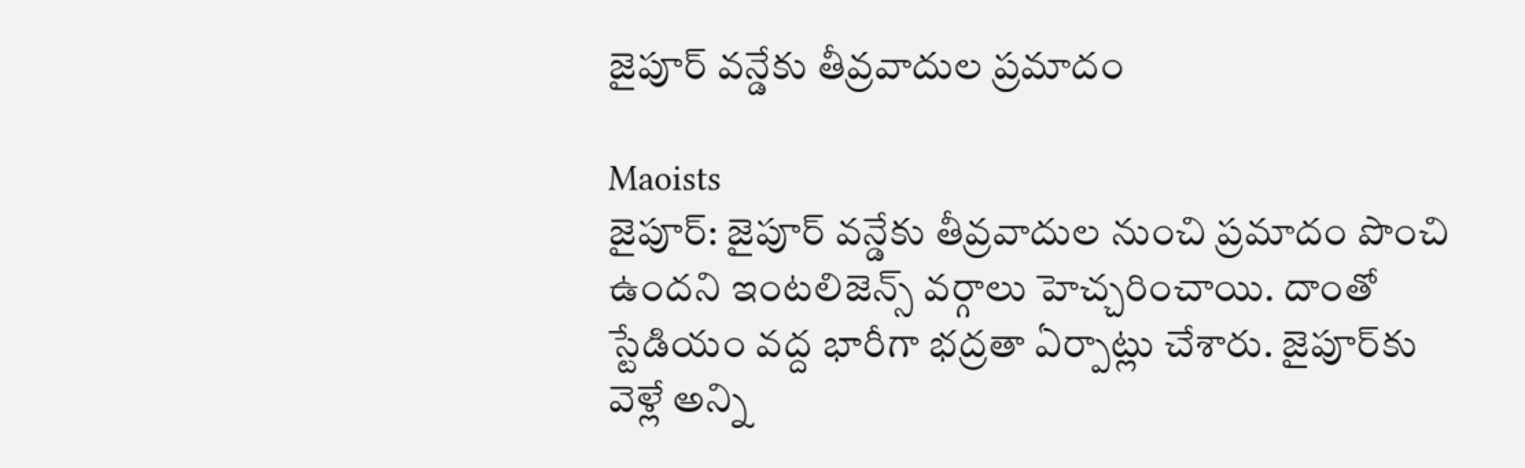జైపూర్ వన్డేకు తీవ్రవాదుల ప్రమాదం

Maoists
జైపూర్‌: జైపూర్‌ వన్డేకు తీవ్రవాదుల నుంచి ప్రమాదం పొంచి ఉందని ఇంటలిజెన్స్‌ వర్గాలు హెచ్చరించాయి. దాంతో స్టేడియం వద్ద భారీగా భద్రతా ఏర్పాట్లు చేశారు. జైపూర్‌కు వెళ్లే అన్ని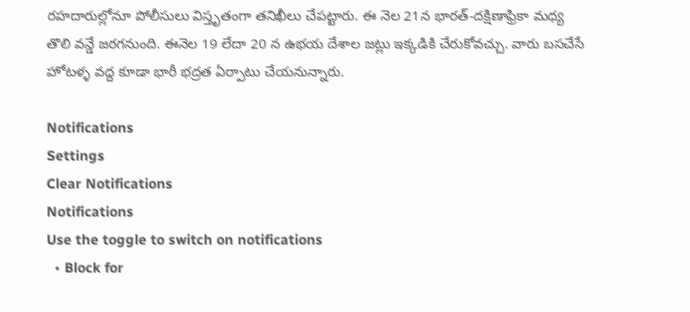రహదారుల్లోనూ పోలీసులు విస్తృతంగా తనిఖీలు చేపట్టారు. ఈ నెల 21న భారత్‌-దక్షిణాఫ్రికా మధ్య తొలి వన్డే జరగనుంది. ఈనెల 19 లేదా 20 న ఉభయ దేశాల జట్లు ఇక్కడికి చేరుకోవచ్చు. వారు బసచేసే హోటళ్ళ వద్ద కూడా భారీ భద్రత ఏర్పాటు చేయనున్నారు.

Notifications
Settings
Clear Notifications
Notifications
Use the toggle to switch on notifications
  • Block for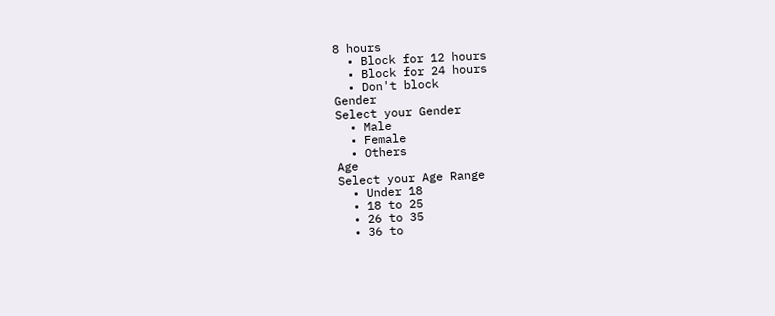8 hours
  • Block for 12 hours
  • Block for 24 hours
  • Don't block
Gender
Select your Gender
  • Male
  • Female
  • Others
Age
Select your Age Range
  • Under 18
  • 18 to 25
  • 26 to 35
  • 36 to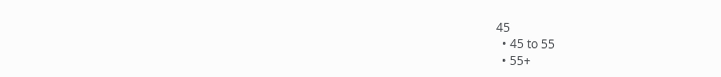45
  • 45 to 55
  • 55+